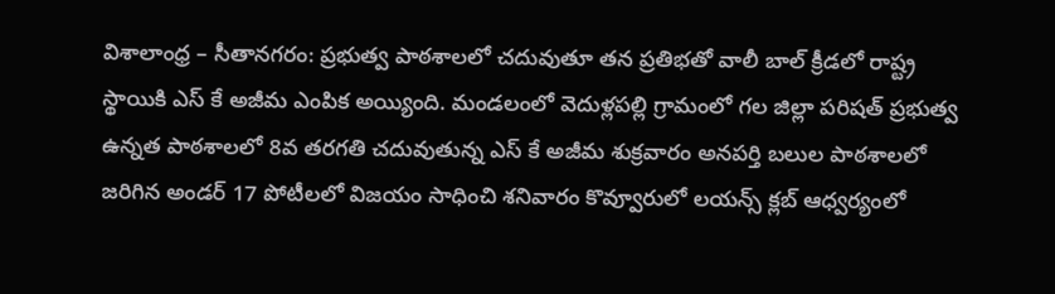విశాలాంధ్ర – సీతానగరం: ప్రభుత్వ పాఠశాలలో చదువుతూ తన ప్రతిభతో వాలీ బాల్ క్రీడలో రాష్ట్ర స్థాయికి ఎస్ కే అజీమ ఎంపిక అయ్యింది. మండలంలో వెదుళ్లపల్లి గ్రామంలో గల జిల్లా పరిషత్ ప్రభుత్వ ఉన్నత పాఠశాలలో 8వ తరగతి చదువుతున్న ఎస్ కే అజీమ శుక్రవారం అనపర్తి బలుల పాఠశాలలో జరిగిన అండర్ 17 పోటీలలో విజయం సాధించి శనివారం కొవ్వూరులో లయన్స్ క్లబ్ ఆధ్వర్యంలో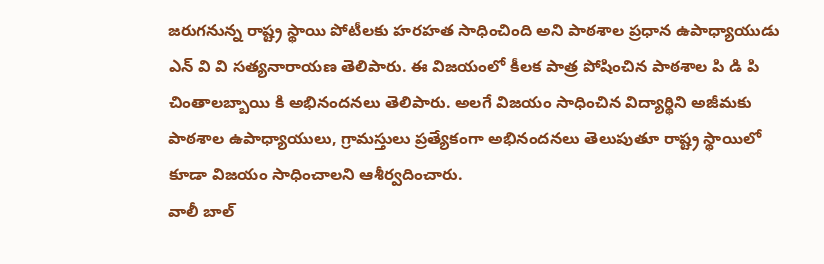జరుగనున్న రాష్ట్ర స్థాయి పోటీలకు హరహత సాధించింది అని పాఠశాల ప్రధాన ఉపాధ్యాయుడు ఎన్ వి వి సత్యనారాయణ తెలిపారు. ఈ విజయంలో కీలక పాత్ర పోషించిన పాఠశాల పి డి పి చింతాలబ్బాయి కి అభినందనలు తెలిపారు. అలగే విజయం సాధించిన విద్యార్థిని అజీమకు పాఠశాల ఉపాధ్యాయులు, గ్రామస్తులు ప్రత్యేకంగా అభినందనలు తెలుపుతూ రాష్ట్ర స్థాయిలో కూడా విజయం సాధించాలని ఆశీర్వదించారు.
వాలీ బాల్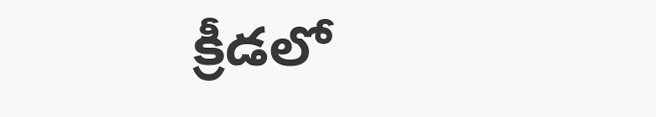క్రీడలో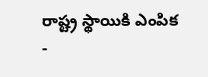రాష్ట్ర స్థాయికి ఎంపిక
-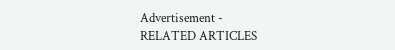Advertisement -
RELATED ARTICLES